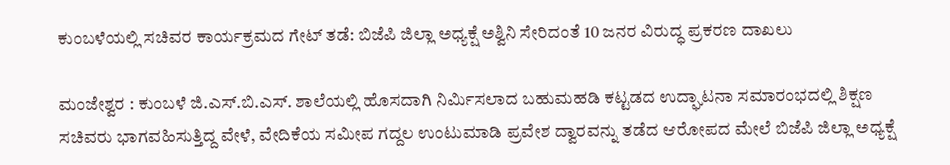ಕುಂಬಳೆಯಲ್ಲಿ ಸಚಿವರ ಕಾರ್ಯಕ್ರಮದ ಗೇಟ್ ತಡೆ: ಬಿಜೆಪಿ ಜಿಲ್ಲಾ ಅಧ್ಯಕ್ಷೆ ಅಶ್ವಿನಿ ಸೇರಿದಂತೆ 10 ಜನರ ವಿರುದ್ಧ ಪ್ರಕರಣ ದಾಖಲು

ಮಂಜೇಶ್ವರ : ಕುಂಬಳೆ ಜಿ.ಎಸ್.ಬಿ.ಎಸ್. ಶಾಲೆಯಲ್ಲಿ ಹೊಸದಾಗಿ ನಿರ್ಮಿಸಲಾದ ಬಹುಮಹಡಿ ಕಟ್ಟಡದ ಉದ್ಘಾಟನಾ ಸಮಾರಂಭದಲ್ಲಿ ಶಿಕ್ಷಣ ಸಚಿವರು ಭಾಗವಹಿಸುತ್ತಿದ್ದ ವೇಳೆ, ವೇದಿಕೆಯ ಸಮೀಪ ಗದ್ದಲ ಉಂಟುಮಾಡಿ ಪ್ರವೇಶ ದ್ವಾರವನ್ನು ತಡೆದ ಆರೋಪದ ಮೇಲೆ ಬಿಜೆಪಿ ಜಿಲ್ಲಾ ಅಧ್ಯಕ್ಷೆ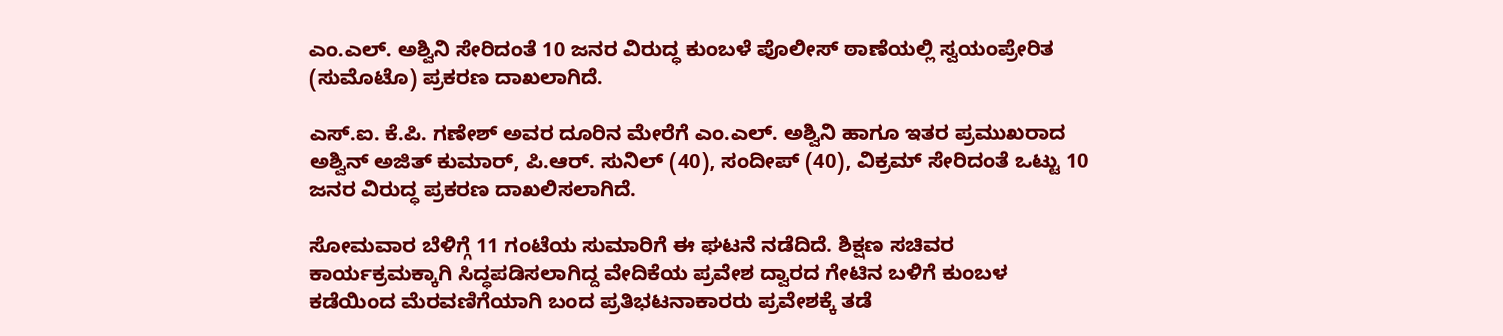ಎಂ.ಎಲ್. ಅಶ್ವಿನಿ ಸೇರಿದಂತೆ 10 ಜನರ ವಿರುದ್ಧ ಕುಂಬಳೆ ಪೊಲೀಸ್ ಠಾಣೆಯಲ್ಲಿ ಸ್ವಯಂಪ್ರೇರಿತ (ಸುಮೊಟೊ) ಪ್ರಕರಣ ದಾಖಲಾಗಿದೆ.

ಎಸ್.ಐ. ಕೆ.ಪಿ. ಗಣೇಶ್ ಅವರ ದೂರಿನ ಮೇರೆಗೆ ಎಂ.ಎಲ್. ಅಶ್ವಿನಿ ಹಾಗೂ ಇತರ ಪ್ರಮುಖರಾದ ಅಶ್ವಿನ್ ಅಜಿತ್ ಕುಮಾರ್, ಪಿ.ಆರ್. ಸುನಿಲ್ (40), ಸಂದೀಪ್ (40), ವಿಕ್ರಮ್ ಸೇರಿದಂತೆ ಒಟ್ಟು 10 ಜನರ ವಿರುದ್ಧ ಪ್ರಕರಣ ದಾಖಲಿಸಲಾಗಿದೆ.

ಸೋಮವಾರ ಬೆಳಿಗ್ಗೆ 11 ಗಂಟೆಯ ಸುಮಾರಿಗೆ ಈ ಘಟನೆ ನಡೆದಿದೆ. ಶಿಕ್ಷಣ ಸಚಿವರ ಕಾರ್ಯಕ್ರಮಕ್ಕಾಗಿ ಸಿದ್ಧಪಡಿಸಲಾಗಿದ್ದ ವೇದಿಕೆಯ ಪ್ರವೇಶ ದ್ವಾರದ ಗೇಟಿನ ಬಳಿಗೆ ಕುಂಬಳ ಕಡೆಯಿಂದ ಮೆರವಣಿಗೆಯಾಗಿ ಬಂದ ಪ್ರತಿಭಟನಾಕಾರರು ಪ್ರವೇಶಕ್ಕೆ ತಡೆ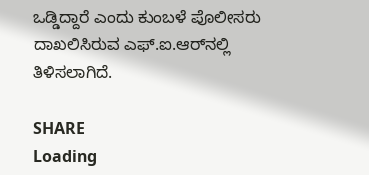ಒಡ್ಡಿದ್ದಾರೆ ಎಂದು ಕುಂಬಳೆ ಪೊಲೀಸರು ದಾಖಲಿಸಿರುವ ಎಫ್.ಐ.ಆರ್‌ನಲ್ಲಿ ತಿಳಿಸಲಾಗಿದೆ.

SHARE
Loading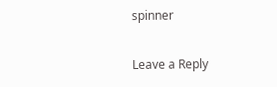spinner

Leave a Reply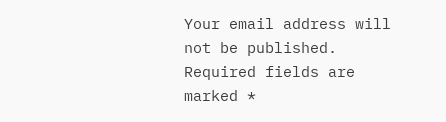Your email address will not be published. Required fields are marked *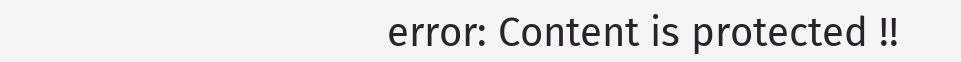error: Content is protected !!